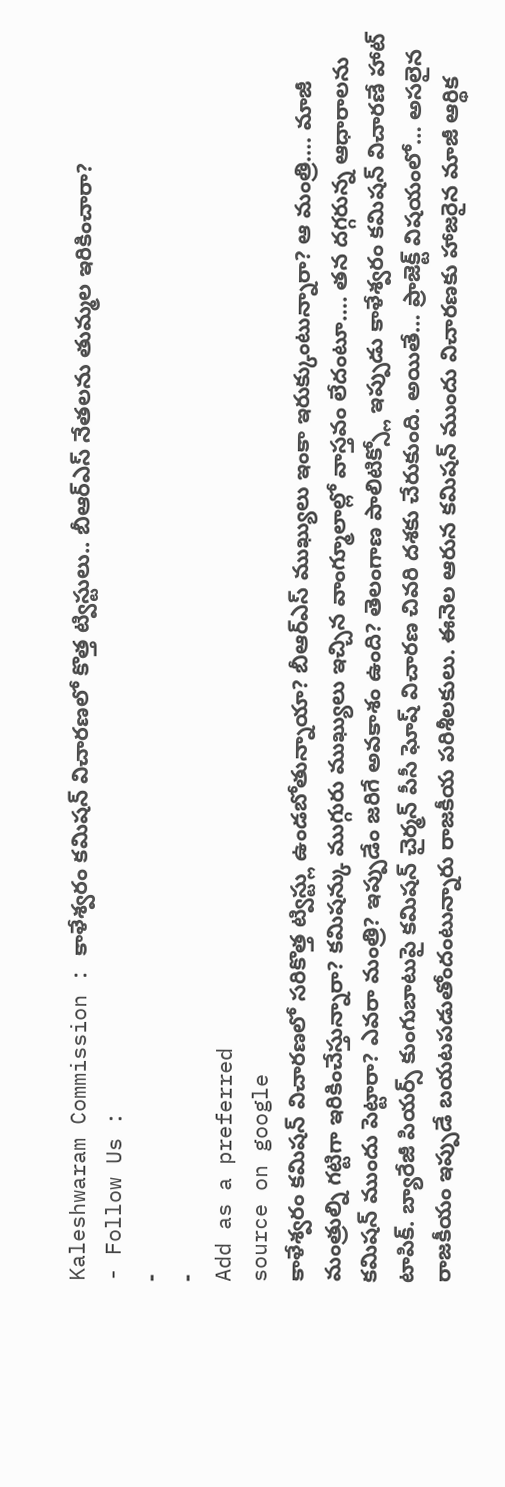Kaleshwaram Commission : కాళేశ్వరం కమిషన్ విచారణలో కొత్త ట్విస్టులు.. బీఆర్ఎస్ నేతలను తుమ్మల ఇరికించారా?
- Follow Us :
-
-
Add as a preferred
source on google
కాళేశ్వరం కమిషన్ విచారణలో సరికొత్త ట్విస్ట్లు ఉండబోతున్నాయా? బీఆర్ఎస్ ముఖ్యులు ఇంకా ఇరుక్కుంటున్నారా? ఆ మంత్రి…. మాజీ మంత్రుల్ని గట్టిగా ఇరికించేస్తున్నారా? కమిషన్కు ముగ్గురు ముఖ్యులు ఇచ్చిన వాంగ్మూలాల్లో వాస్తవం లేదంటూ…. తన దగ్గరున్న ఆధారాలను కమిషన్ ముందు పెట్టారా? ఎవరా మంత్రి? ఇప్పుడేం జరిగే అవకాశం ఉంది? తెలంగాణ పాలిటిక్స్లో ఇప్పుడు కాళేశ్వరం కమిషన్ విచారణే హాట్ టాపిక్. బ్యారేజీ పియర్స్ కుంగుబాటుపై కమిషన్ చైర్మన్ పీసీ ఘోష్ విచారణ చివరి దశకు చేరుకుంది. అయితే… ప్రాజెక్ట్ విషయంలో… అసలైన రాజకీయం ఇప్పుడే బయటపడుతోందంటున్నారు రాజకీయ పరిశీలకులు. ఈనెల ఆరున కమిషన్ ముందు విచారణకు హాజరైన మాజీ ఆర్థిక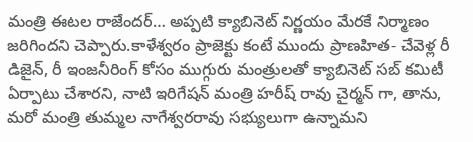మంత్రి ఈటల రాజేందర్… అప్పటి క్యాబినెట్ నిర్ణయం మేరకే నిర్మాణం జరిగిందని చెప్పారు.కాళేశ్వరం ప్రాజెక్టు కంటే ముందు ప్రాణహిత- చేవెళ్ల రీ డిజైన్, రీ ఇంజనీరింగ్ కోసం ముగ్గురు మంత్రులతో క్యాబినెట్ సబ్ కమిటీ ఏర్పాటు చేశారని, నాటి ఇరిగేషన్ మంత్రి హరీష్ రావు చైర్మన్ గా, తాను, మరో మంత్రి తుమ్మల నాగేశ్వరరావు సభ్యులుగా ఉన్నామని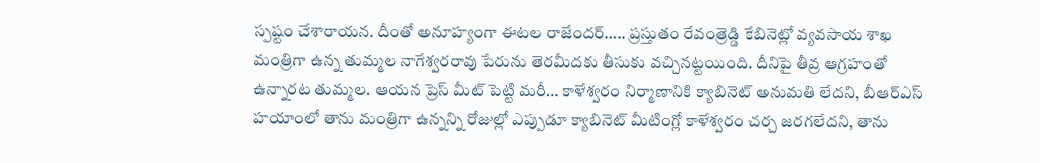స్పష్టం చేశారాయన. దీంతో అనూహ్యంగా ఈటల రాజేందర్….. ప్రస్తుతం రేవంత్రెడ్డి కేబినెట్లో వ్యవసాయ శాఖ మంత్రిగా ఉన్న తుమ్మల నాగేశ్వరరావు పేరును తెరమీదకు తీసుకు వచ్చినట్టయింది. దీనిపై తీవ్ర ఆగ్రహంతో ఉన్నారట తుమ్మల. ఆయన ప్రెస్ మీట్ పెట్టి మరీ… కాళేశ్వరం నిర్మాణానికి క్యాబినెట్ అనుమతి లేదని, బీఆర్ఎస్ హయాంలో తాను మంత్రిగా ఉన్నన్ని రోజుల్లో ఎప్పుడూ క్యాబినెట్ మీటింగ్లో కాళేశ్వరం చర్చ జరగలేదని, తాను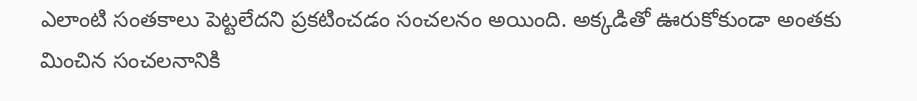ఎలాంటి సంతకాలు పెట్టలేదని ప్రకటించడం సంచలనం అయింది. అక్కడితో ఊరుకోకుండా అంతకు మించిన సంచలనానికి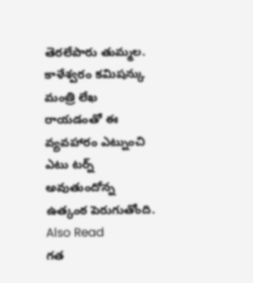తెరలేపారు తుమ్మల. కాళేశ్వరం కమిషన్కు మంత్రి లేఖ రాయడంతో ఈ వ్యవహారం ఎట్నుంచి ఎటు టర్న్ అవుతుందోన్న ఉత్కంఠ పెరుగుతోంది.
Also Read
గత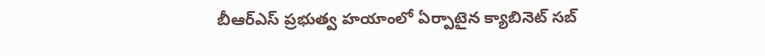బీఆర్ఎస్ ప్రభుత్వ హయాంలో ఏర్పాటైన క్యాబినెట్ సబ్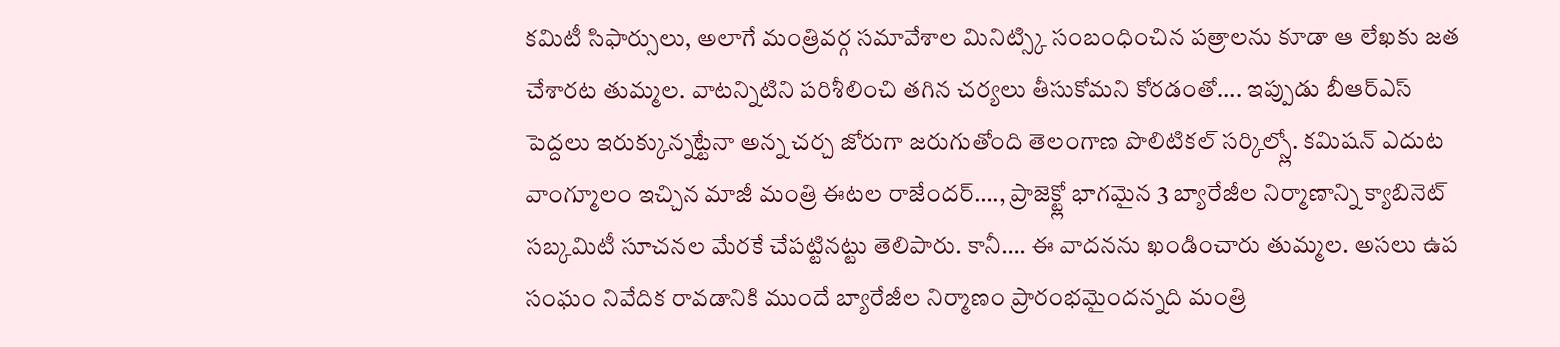కమిటీ సిఫార్సులు, అలాగే మంత్రివర్గ సమావేశాల మినిట్స్కి సంబంధించిన పత్రాలను కూడా ఆ లేఖకు జత చేశారట తుమ్మల. వాటన్నిటిని పరిశీలించి తగిన చర్యలు తీసుకోమని కోరడంతో…. ఇప్పుడు బీఆర్ఎస్ పెద్దలు ఇరుక్కున్నట్టేనా అన్న చర్చ జోరుగా జరుగుతోంది తెలంగాణ పొలిటికల్ సర్కిల్స్లో. కమిషన్ ఎదుట వాంగ్మూలం ఇచ్చిన మాజీ మంత్రి ఈటల రాజేందర్…., ప్రాజెక్ట్లో భాగమైన 3 బ్యారేజీల నిర్మాణాన్ని క్యాబినెట్ సబ్కమిటీ సూచనల మేరకే చేపట్టినట్టు తెలిపారు. కానీ…. ఈ వాదనను ఖండించారు తుమ్మల. అసలు ఉప సంఘం నివేదిక రావడానికి ముందే బ్యారేజీల నిర్మాణం ప్రారంభమైందన్నది మంత్రి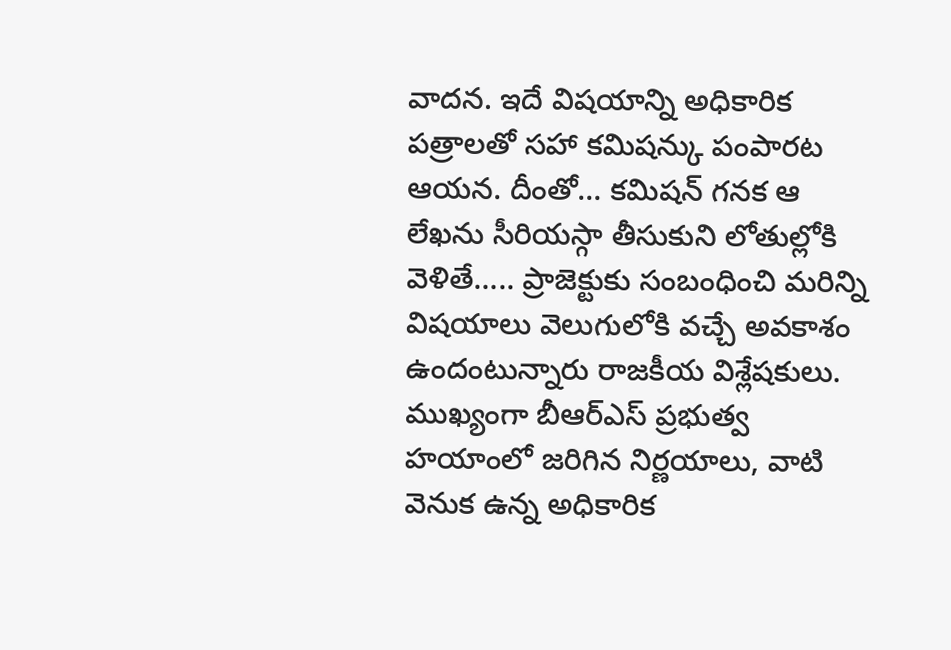వాదన. ఇదే విషయాన్ని అధికారిక పత్రాలతో సహా కమిషన్కు పంపారట ఆయన. దీంతో… కమిషన్ గనక ఆ లేఖను సీరియస్గా తీసుకుని లోతుల్లోకి వెళితే….. ప్రాజెక్టుకు సంబంధించి మరిన్ని విషయాలు వెలుగులోకి వచ్చే అవకాశం ఉందంటున్నారు రాజకీయ విశ్లేషకులు. ముఖ్యంగా బీఆర్ఎస్ ప్రభుత్వ హయాంలో జరిగిన నిర్ణయాలు, వాటి వెనుక ఉన్న అధికారిక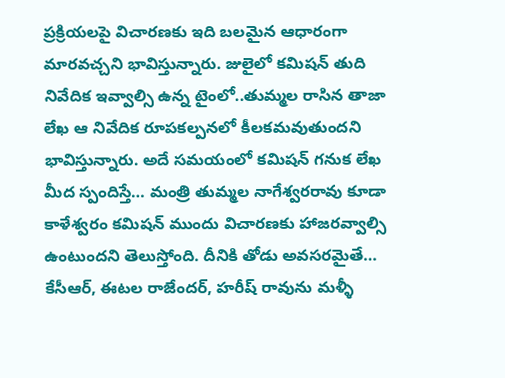ప్రక్రియలపై విచారణకు ఇది బలమైన ఆధారంగా మారవచ్చని భావిస్తున్నారు. జులైలో కమిషన్ తుది నివేదిక ఇవ్వాల్సి ఉన్న టైంలో..తుమ్మల రాసిన తాజా లేఖ ఆ నివేదిక రూపకల్పనలో కీలకమవుతుందని భావిస్తున్నారు. అదే సమయంలో కమిషన్ గనుక లేఖ మీద స్పందిస్తే… మంత్రి తుమ్మల నాగేశ్వరరావు కూడా కాళేశ్వరం కమిషన్ ముందు విచారణకు హాజరవ్వాల్సి ఉంటుందని తెలుస్తోంది. దీనికి తోడు అవసరమైతే… కేసీఆర్, ఈటల రాజేందర్, హరీష్ రావును మళ్ళీ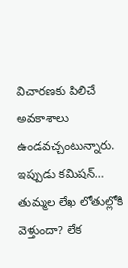విచారణకు పిలిచే అవకాశాలు ఉండవచ్చంటున్నారు. ఇప్పుడు కమిషన్… తుమ్మల లేఖ లోతుల్లోకి వెళ్తుందా? లేక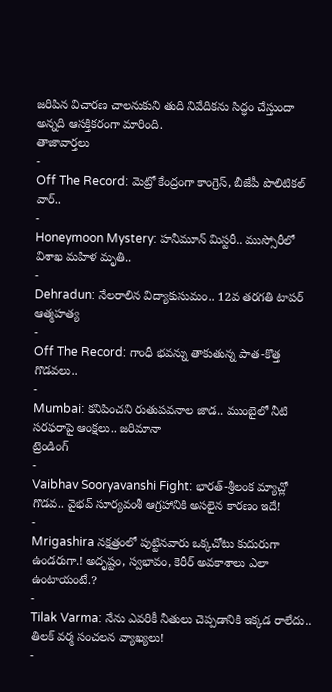జరిపిన విచారణ చాలనుకుని తుది నివేదికను సిద్ధం చేస్తుందా అన్నది ఆసక్తికరంగా మారింది.
తాజావార్తలు
-
Off The Record: మెట్రో కేంద్రంగా కాంగ్రెస్, బీజేపీ పొలిటికల్ వార్..
-
Honeymoon Mystery: హనీమూన్ మిస్టరీ.. ముస్సోరీలో విశాఖ మహిళ మృతి..
-
Dehradun: నేలరాలిన విద్యాకుసుమం.. 12వ తరగతి టాపర్ ఆత్మహత్య
-
Off The Record: గాంధీ భవన్ను తాకుతున్న పాత-కొత్త గొడవలు..
-
Mumbai: కనిపించని రుతుపవనాల జాడ.. ముంబైలో నీటి సరఫరాపై ఆంక్షలు.. జరిమానా
ట్రెండింగ్
-
Vaibhav Sooryavanshi Fight: భారత్-శ్రీలంక మ్యాచ్లో గొడవ.. వైభవ్ సూర్యవంశీ ఆగ్రహానికి అసలైన కారణం ఇదే!
-
Mrigashira నక్షత్రంలో పుట్టినవారు ఒక్కచోటు కుదురుగా ఉండరుగా.! అదృష్టం, స్వభావం, కెరీర్ అవకాశాలు ఎలా ఉంటాయంటే.?
-
Tilak Varma: నేను ఎవరికీ నీతులు చెప్పడానికి ఇక్కడ రాలేదు.. తిలక్ వర్మ సంచలన వ్యాఖ్యలు!
-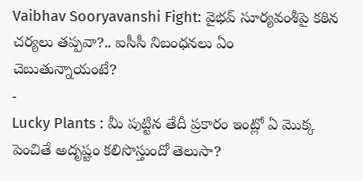Vaibhav Sooryavanshi Fight: వైభవ్ సూర్యవంశీపై కఠిన చర్యలు తప్పవా?.. ఐసీసీ నిబంధనలు ఏం చెబుతున్నాయంటే?
-
Lucky Plants : మీ పుట్టిన తేదీ ప్రకారం ఇంట్లో ఏ మొక్క పెంచితే అదృష్టం కలిసొస్తుందో తెలుసా?